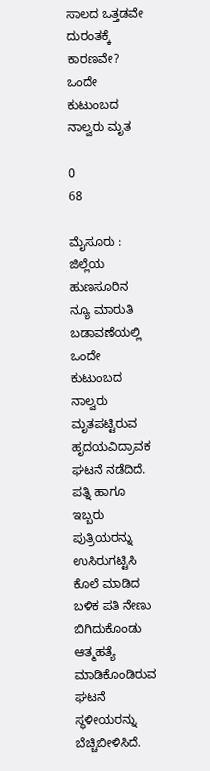ಸಾಲದ ಒತ್ತಡವೇ ದುರಂತಕ್ಕೆ ಕಾರಣವೇ? ಒಂದೇ ಕುಟುಂಬದ ನಾಲ್ವರು ಮೃತ

0
68

ಮೈಸೂರು : ಜಿಲ್ಲೆಯ ಹುಣಸೂರಿನ ನ್ಯೂ ಮಾರುತಿ ಬಡಾವಣೆಯಲ್ಲಿ ಒಂದೇ ಕುಟುಂಬದ ನಾಲ್ವರು ಮೃತಪಟ್ಟಿರುವ ಹೃದಯವಿದ್ರಾವಕ ಘಟನೆ ನಡೆದಿದೆ. ಪತ್ನಿ ಹಾಗೂ ಇಬ್ಬರು ಪುತ್ರಿಯರನ್ನು ಉಸಿರುಗಟ್ಟಿಸಿ ಕೊಲೆ ಮಾಡಿದ ಬಳಿಕ ಪತಿ ನೇಣು ಬಿಗಿದುಕೊಂಡು ಆತ್ಮಹತ್ಯೆ ಮಾಡಿಕೊಂಡಿರುವ ಘಟನೆ ಸ್ಥಳೀಯರನ್ನು ಬೆಚ್ಚಿಬೀಳಿಸಿದೆ.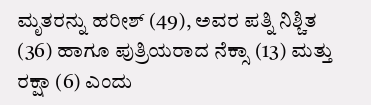ಮೃತರನ್ನು ಹರೀಶ್ (49), ಅವರ ಪತ್ನಿ ನಿಶ್ಚಿತ (36) ಹಾಗೂ ಪುತ್ರಿಯರಾದ ನೆಕ್ಸಾ (13) ಮತ್ತು ರಕ್ಷಾ (6) ಎಂದು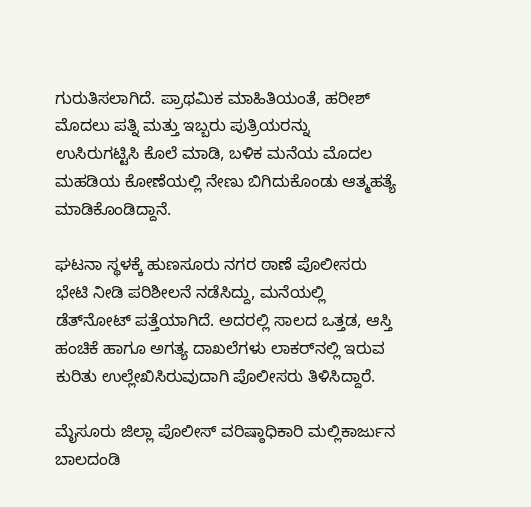ಗುರುತಿಸಲಾಗಿದೆ. ಪ್ರಾಥಮಿಕ ಮಾಹಿತಿಯಂತೆ, ಹರೀಶ್ ಮೊದಲು ಪತ್ನಿ ಮತ್ತು ಇಬ್ಬರು ಪುತ್ರಿಯರನ್ನು ಉಸಿರುಗಟ್ಟಿಸಿ ಕೊಲೆ ಮಾಡಿ, ಬಳಿಕ ಮನೆಯ ಮೊದಲ ಮಹಡಿಯ ಕೋಣೆಯಲ್ಲಿ ನೇಣು ಬಿಗಿದುಕೊಂಡು ಆತ್ಮಹತ್ಯೆ ಮಾಡಿಕೊಂಡಿದ್ದಾನೆ.

ಘಟನಾ ಸ್ಥಳಕ್ಕೆ ಹುಣಸೂರು ನಗರ ಠಾಣೆ ಪೊಲೀಸರು ಭೇಟಿ ನೀಡಿ ಪರಿಶೀಲನೆ ನಡೆಸಿದ್ದು, ಮನೆಯಲ್ಲಿ ಡೆತ್‌ನೋಟ್ ಪತ್ತೆಯಾಗಿದೆ. ಅದರಲ್ಲಿ ಸಾಲದ ಒತ್ತಡ, ಆಸ್ತಿ ಹಂಚಿಕೆ ಹಾಗೂ ಅಗತ್ಯ ದಾಖಲೆಗಳು ಲಾಕರ್‌ನಲ್ಲಿ ಇರುವ ಕುರಿತು ಉಲ್ಲೇಖಿಸಿರುವುದಾಗಿ ಪೊಲೀಸರು ತಿಳಿಸಿದ್ದಾರೆ.

ಮೈಸೂರು ಜಿಲ್ಲಾ ಪೊಲೀಸ್ ವರಿಷ್ಠಾಧಿಕಾರಿ ಮಲ್ಲಿಕಾರ್ಜುನ ಬಾಲದಂಡಿ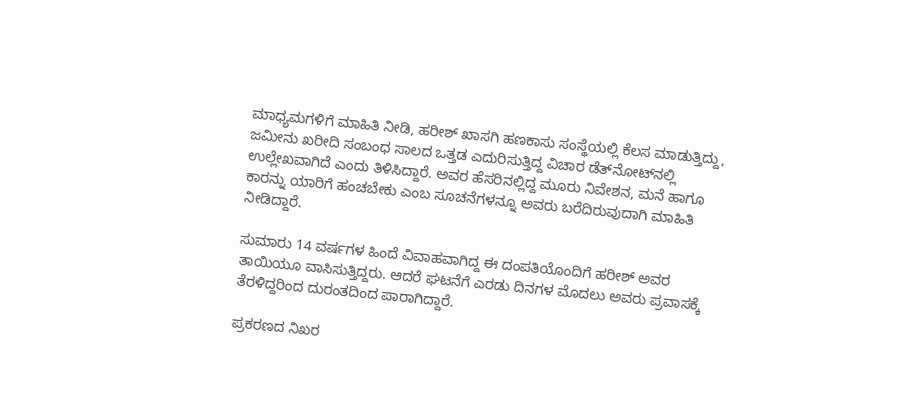ಮಾಧ್ಯಮಗಳಿಗೆ ಮಾಹಿತಿ ನೀಡಿ, ಹರೀಶ್ ಖಾಸಗಿ ಹಣಕಾಸು ಸಂಸ್ಥೆಯಲ್ಲಿ ಕೆಲಸ ಮಾಡುತ್ತಿದ್ದು, ಜಮೀನು ಖರೀದಿ ಸಂಬಂಧ ಸಾಲದ ಒತ್ತಡ ಎದುರಿಸುತ್ತಿದ್ದ ವಿಚಾರ ಡೆತ್‌ನೋಟ್‌ನಲ್ಲಿ ಉಲ್ಲೇಖವಾಗಿದೆ ಎಂದು ತಿಳಿಸಿದ್ದಾರೆ. ಅವರ ಹೆಸರಿನಲ್ಲಿದ್ದ ಮೂರು ನಿವೇಶನ, ಮನೆ ಹಾಗೂ ಕಾರನ್ನು ಯಾರಿಗೆ ಹಂಚಬೇಕು ಎಂಬ ಸೂಚನೆಗಳನ್ನೂ ಅವರು ಬರೆದಿರುವುದಾಗಿ ಮಾಹಿತಿ ನೀಡಿದ್ದಾರೆ.

ಸುಮಾರು 14 ವರ್ಷಗಳ ಹಿಂದೆ ವಿವಾಹವಾಗಿದ್ದ ಈ ದಂಪತಿಯೊಂದಿಗೆ ಹರೀಶ್ ಅವರ ತಾಯಿಯೂ ವಾಸಿಸುತ್ತಿದ್ದರು. ಆದರೆ ಘಟನೆಗೆ ಎರಡು ದಿನಗಳ ಮೊದಲು ಅವರು ಪ್ರವಾಸಕ್ಕೆ ತೆರಳಿದ್ದರಿಂದ ದುರಂತದಿಂದ ಪಾರಾಗಿದ್ದಾರೆ.

ಪ್ರಕರಣದ ನಿಖರ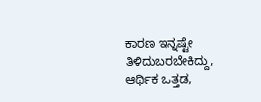ಕಾರಣ ಇನ್ನಷ್ಟೇ ತಿಳಿದುಬರಬೇಕಿದ್ದು, ಆರ್ಥಿಕ ಒತ್ತಡ,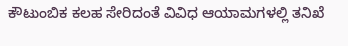ಕೌಟುಂಬಿಕ ಕಲಹ ಸೇರಿದಂತೆ ವಿವಿಧ ಆಯಾಮಗಳಲ್ಲಿ ತನಿಖೆ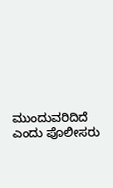ಮುಂದುವರಿದಿದೆ ಎಂದು ಪೊಲೀಸರು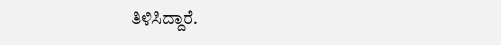ತಿಳಿಸಿದ್ದಾರೆ.